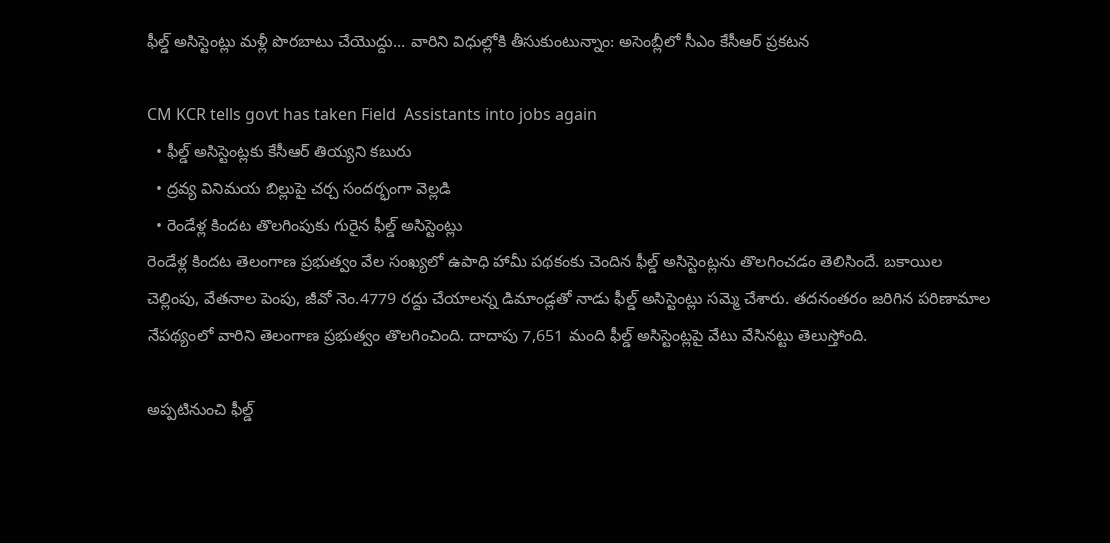ఫీల్డ్ అసిస్టెంట్లు మళ్లీ పొరబాటు చేయొద్దు... వారిని విధుల్లోకి తీసుకుంటున్నాం: అసెంబ్లీలో సీఎం కేసీఆర్ ప్రకటన

CM KCR tells govt has taken Field  Assistants into jobs again
  • ఫీల్డ్ అసిస్టెంట్లకు కేసీఆర్ తియ్యని కబురు
  • ద్రవ్య వినిమయ బిల్లుపై చర్చ సందర్భంగా వెల్లడి
  • రెండేళ్ల కిందట తొలగింపుకు గురైన ఫీల్డ్ అసిస్టెంట్లు
రెండేళ్ల కిందట తెలంగాణ ప్రభుత్వం వేల సంఖ్యలో ఉపాధి హామీ పథకంకు చెందిన ఫీల్డ్ అసిస్టెంట్లను తొలగించడం తెలిసిందే. బకాయిల చెల్లింపు, వేతనాల పెంపు, జీవో నెం.4779 రద్దు చేయాలన్న డిమాండ్లతో నాడు ఫీల్డ్ అసిస్టెంట్లు సమ్మె చేశారు. తదనంతరం జరిగిన పరిణామాల నేపథ్యంలో వారిని తెలంగాణ ప్రభుత్వం తొలగించింది. దాదాపు 7,651 మంది ఫీల్డ్ అసిస్టెంట్లపై వేటు వేసినట్టు తెలుస్తోంది.

అప్పటినుంచి ఫీల్డ్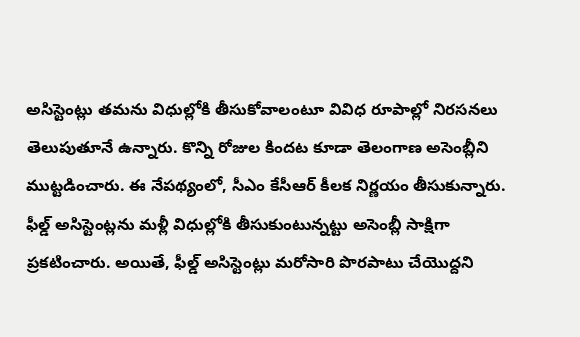అసిస్టెంట్లు తమను విధుల్లోకి తీసుకోవాలంటూ వివిధ రూపాల్లో నిరసనలు తెలుపుతూనే ఉన్నారు. కొన్ని రోజుల కిందట కూడా తెలంగాణ అసెంబ్లీని ముట్టడించారు. ఈ నేపథ్యంలో, సీఎం కేసీఆర్ కీలక నిర్ణయం తీసుకున్నారు. ఫీల్డ్ అసిస్టెంట్లను మళ్లీ విధుల్లోకి తీసుకుంటున్నట్టు అసెంబ్లీ సాక్షిగా ప్రకటించారు. అయితే, ఫీల్డ్ అసిస్టెంట్లు మరోసారి పొరపాటు చేయొద్దని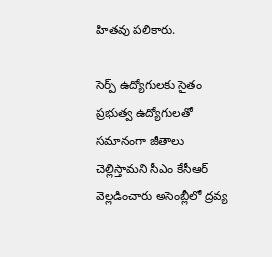హితవు పలికారు.

సెర్ప్ ఉద్యోగులకు సైతం ప్రభుత్వ ఉద్యోగులతో సమానంగా జీతాలు చెల్లిస్తామని సీఎం కేసీఆర్ వెల్లడించారు అసెంబ్లీలో ద్రవ్య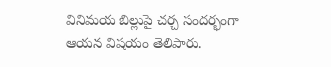వినిమయ బిల్లుపై చర్చ సందర్భంగా ఆయన విషయం తెలిపారు.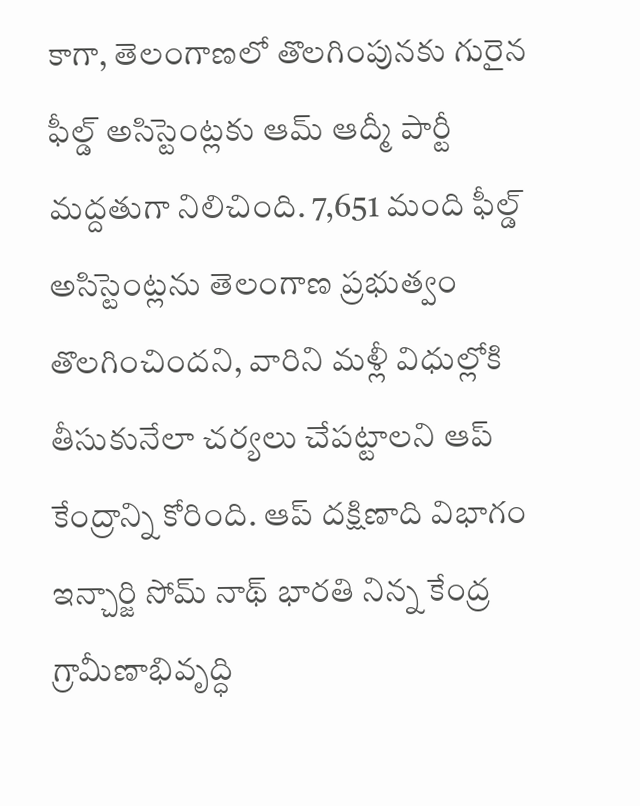కాగా, తెలంగాణలో తొలగింపునకు గురైన ఫీల్డ్ అసిస్టెంట్లకు ఆమ్ ఆద్మీ పార్టీ మద్దతుగా నిలిచింది. 7,651 మంది ఫీల్డ్ అసిస్టెంట్లను తెలంగాణ ప్రభుత్వం తొలగించిందని, వారిని మళ్లీ విధుల్లోకి తీసుకునేలా చర్యలు చేపట్టాలని ఆప్ కేంద్రాన్ని కోరింది. ఆప్ దక్షిణాది విభాగం ఇన్చార్జి సోమ్ నాథ్ భారతి నిన్న కేంద్ర గ్రామీణాభివృద్ధి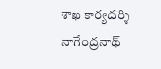శాఖ కార్యదర్శి నాగేంద్రనాథ్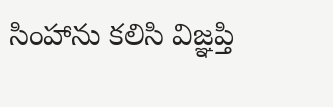సింహాను కలిసి విజ్ఞప్తి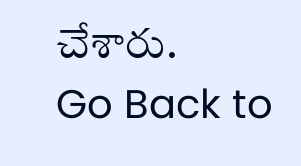చేశారు.
Go Back to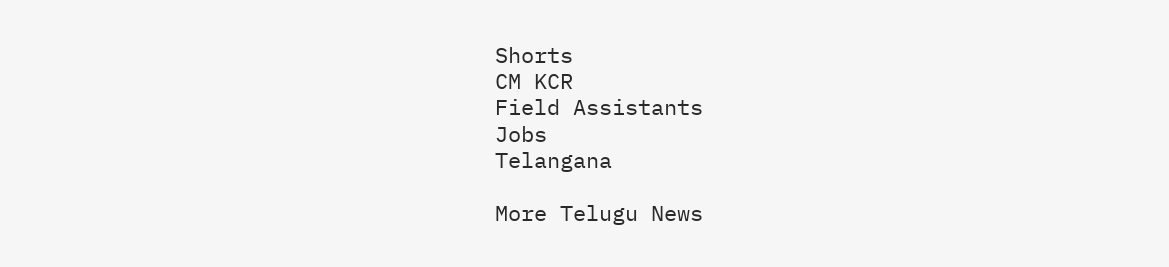Shorts
CM KCR
Field Assistants
Jobs
Telangana

More Telugu News